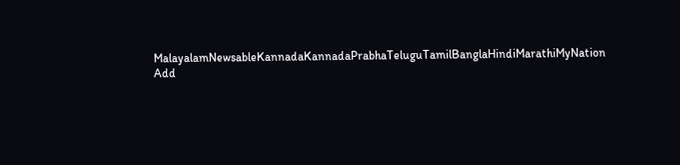MalayalamNewsableKannadaKannadaPrabhaTeluguTamilBanglaHindiMarathiMyNation
Add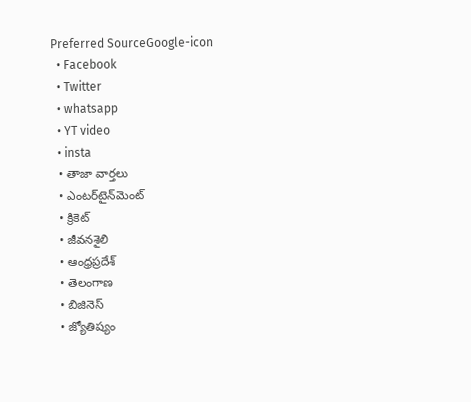Preferred SourceGoogle-icon
  • Facebook
  • Twitter
  • whatsapp
  • YT video
  • insta
  • తాజా వార్తలు
  • ఎంటర్‌టైన్‌మెంట్
  • క్రికెట్
  • జీవనశైలి
  • ఆంధ్రప్రదేశ్
  • తెలంగాణ
  • బిజినెస్
  • జ్యోతిష్యం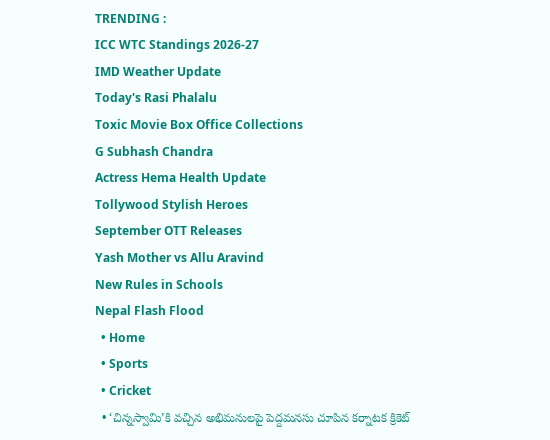TRENDING :
ICC WTC Standings 2026-27
IMD Weather Update
Today's Rasi Phalalu
Toxic Movie Box Office Collections
G Subhash Chandra
Actress Hema Health Update
Tollywood Stylish Heroes
September OTT Releases
Yash Mother vs Allu Aravind
New Rules in Schools
Nepal Flash Flood
  • Home
  • Sports
  • Cricket
  • ‘చిన్నస్వామి’కి వచ్చిన అభిమనులపై పెద్దమనసు చూపిన కర్నాటక క్రికెట్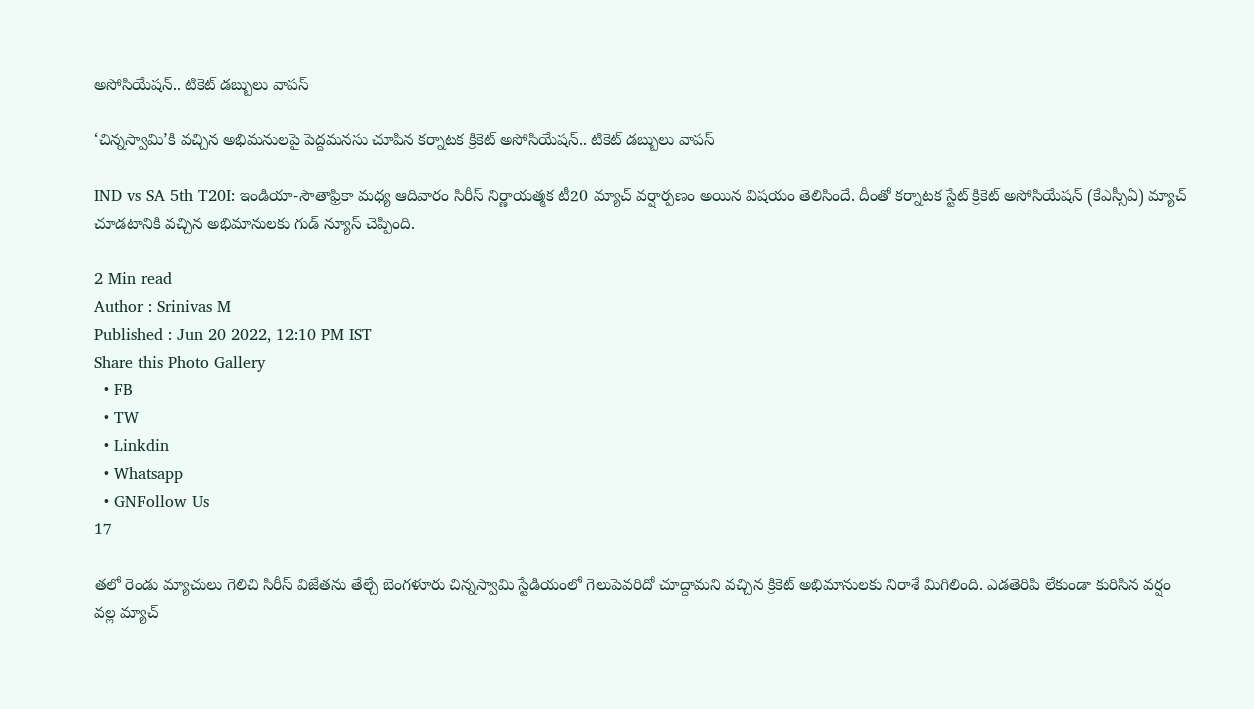అసోసియేషన్.. టికెట్ డబ్బులు వాపస్

‘చిన్నస్వామి’కి వచ్చిన అభిమనులపై పెద్దమనసు చూపిన కర్నాటక క్రికెట్ అసోసియేషన్.. టికెట్ డబ్బులు వాపస్

IND vs SA 5th T20I: ఇండియా-సౌతాఫ్రికా మధ్య ఆదివారం సిరీస్ నిర్ణాయత్మక టీ20 మ్యాచ్ వర్షార్పణం అయిన విషయం తెలిసిందే. దీంతో కర్నాటక స్టేట్ క్రికెట్ అసోసియేషన్ (కేఎస్సీఏ) మ్యాచ్ చూడటానికి వచ్చిన అభిమానులకు గుడ్ న్యూస్ చెప్పింది.

2 Min read
Author : Srinivas M
Published : Jun 20 2022, 12:10 PM IST
Share this Photo Gallery
  • FB
  • TW
  • Linkdin
  • Whatsapp
  • GNFollow Us
17

తలో రెండు మ్యాచులు గెలిచి సిరీస్ విజేతను తేల్చే బెంగళూరు చిన్నస్వామి స్టేడియంలో గెలుపెవరిదో చూద్దామని వచ్చిన క్రికెట్ అభిమానులకు నిరాశే మిగిలింది. ఎడతెరిపి లేకుండా కురిసిన వర్షం వల్ల మ్యాచ్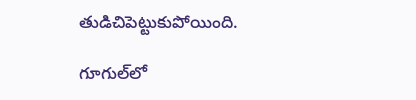తుడిచిపెట్టుకుపోయింది.

గూగుల్‌లో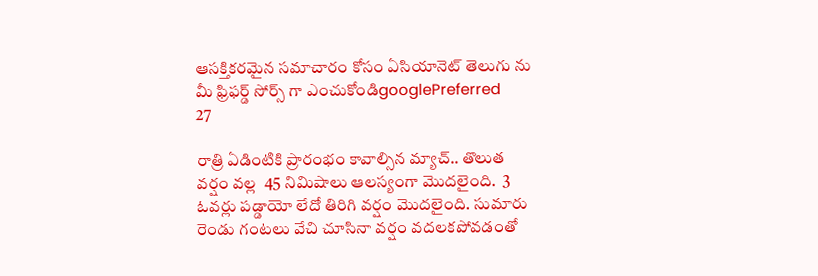ఆసక్తికరమైన సమాచారం కోసం ఏసియానెట్ తెలుగు ను మీ ఫ్రిఫర్డ్ సోర్స్ గా ఎంచుకోండిgooglePreferred
27

రాత్రి ఏడింటికి ప్రారంభం కావాల్సిన మ్యాచ్.. తొలుత వర్షం వల్ల  45 నిమిషాలు ఆలస్యంగా మొదలైంది.  3 ఓవర్లు పడ్డాయో లేదో తిరిగి వర్షం మొదలైంది. సుమారు రెండు గంటలు వేచి చూసినా వర్షం వదలకపోవడంతో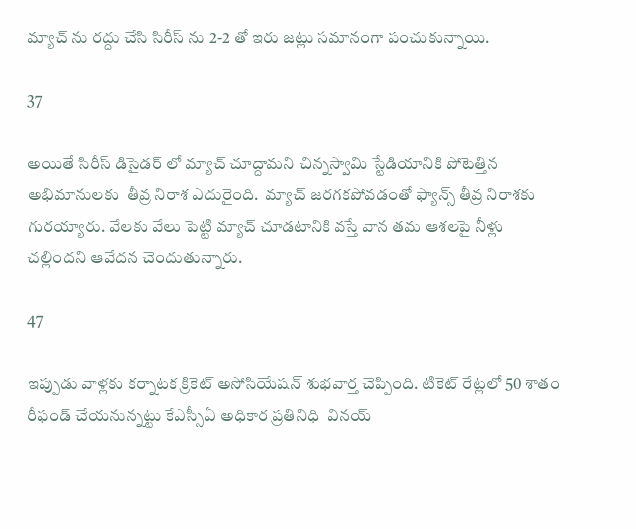మ్యాచ్ ను రద్దు చేసి సిరీస్ ను 2-2 తో ఇరు జట్లు సమానంగా పంచుకున్నాయి.

37

అయితే సిరీస్ డిసైడర్ లో మ్యాచ్ చూద్దామని చిన్నస్వామి స్టేడియానికి పోటెత్తిన అభిమానులకు  తీవ్ర నిరాశ ఎదురైంది.  మ్యాచ్ జరగకపోవడంతో ఫ్యాన్స్ తీవ్ర నిరాశకు గురయ్యారు. వేలకు వేలు పెట్టి మ్యాచ్ చూడటానికి వస్తే వాన తమ ఆశలపై నీళ్లు చల్లిందని ఆవేదన చెందుతున్నారు.

47

ఇప్పుడు వాళ్లకు కర్నాటక క్రికెట్ అసోసియేషన్ శుభవార్త చెప్పింది. టికెట్ రేట్లలో 50 శాతం రీఫండ్ చేయనున్నట్టు కేఎస్సీఏ అధికార ప్రతినిధి  వినయ్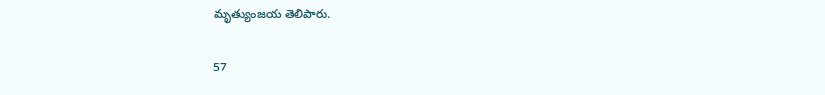మృత్యుంజయ తెలిపారు.

57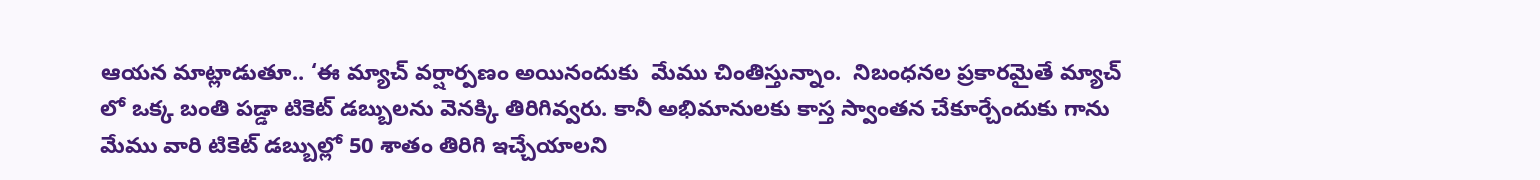ఆయన మాట్లాడుతూ.. ‘ఈ మ్యాచ్ వర్షార్పణం అయినందుకు  మేము చింతిస్తున్నాం.  నిబంధనల ప్రకారమైతే మ్యాచ్ లో ఒక్క బంతి పడ్డా టికెట్ డబ్బులను వెనక్కి తిరిగివ్వరు. కానీ అభిమానులకు కాస్త స్వాంతన చేకూర్చేందుకు గాను మేము వారి టికెట్ డబ్బుల్లో 50 శాతం తిరిగి ఇచ్చేయాలని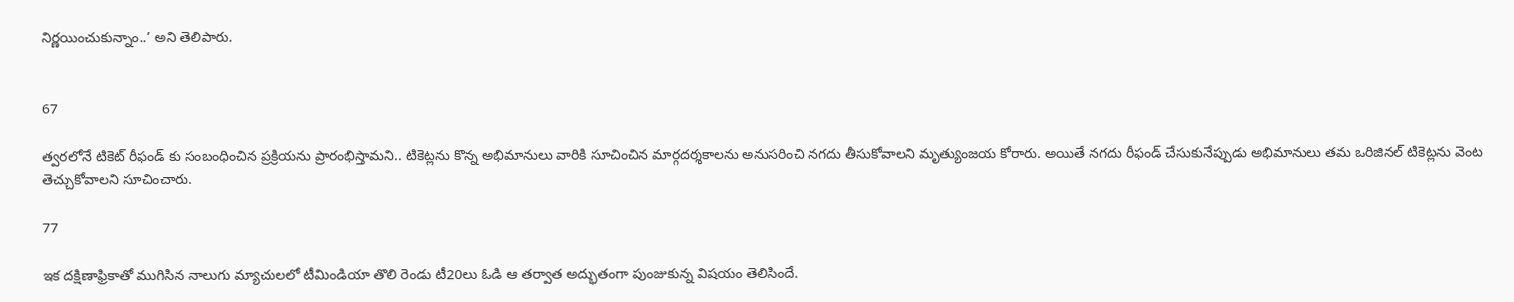నిర్ణయించుకున్నాం..’ అని తెలిపారు.


67

త్వరలోనే టికెట్ రీఫండ్ కు సంబంధించిన ప్రక్రియను ప్రారంభిస్తామని.. టికెట్లను కొన్న అభిమానులు వారికి సూచించిన మార్గదర్శకాలను అనుసరించి నగదు తీసుకోవాలని మృత్యుంజయ కోరారు. అయితే నగదు రీఫండ్ చేసుకునేప్పుడు అభిమానులు తమ ఒరిజినల్ టికెట్లను వెంట తెచ్చుకోవాలని సూచించారు.

77

ఇక దక్షిణాఫ్రికాతో ముగిసిన నాలుగు మ్యాచులలో టీమిండియా తొలి రెండు టీ20లు ఓడి ఆ తర్వాత అద్భుతంగా పుంజుకున్న విషయం తెలిసిందే.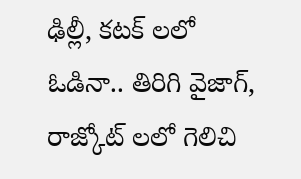ఢిల్లీ, కటక్ లలో ఓడినా.. తిరిగి వైజాగ్, రాజ్కోట్ లలో గెలిచి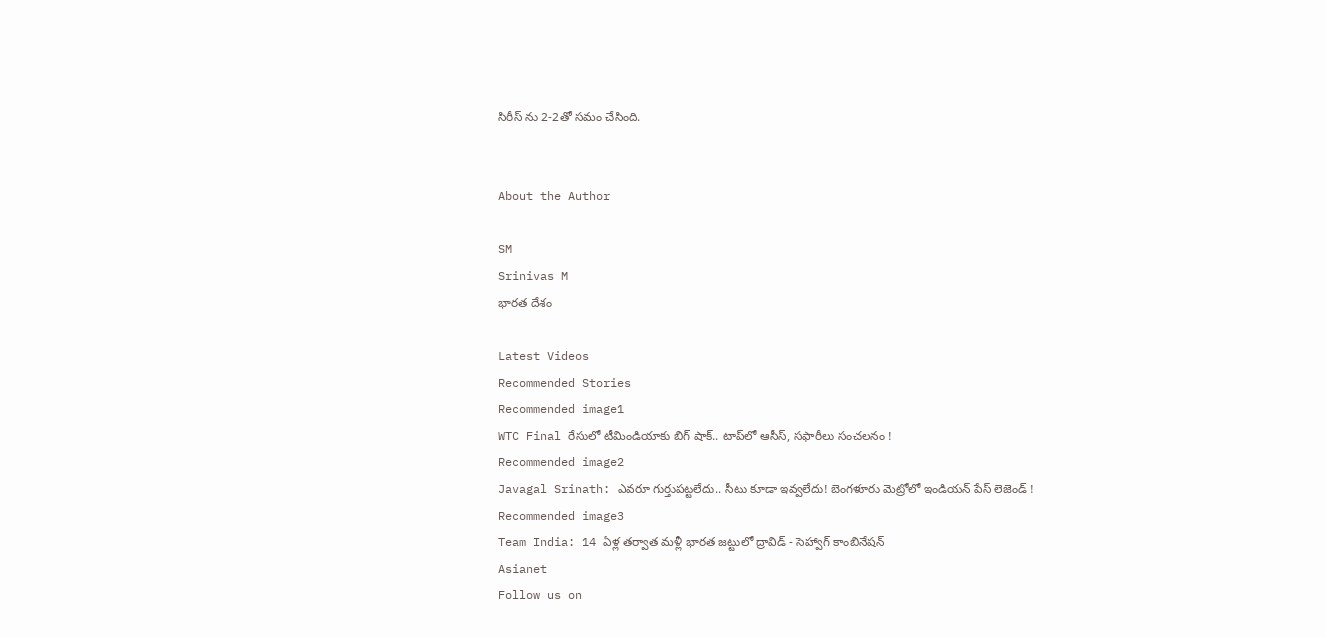సిరీస్ ను 2-2తో సమం చేసింది.


About the Author

SM
Srinivas M
భారత దేశం

Latest Videos
Recommended Stories
Recommended image1
WTC Final రేసులో టీమిండియాకు బిగ్ షాక్.. టాప్‌లో ఆసీస్, సఫారీలు సంచలనం !
Recommended image2
Javagal Srinath: ఎవరూ గుర్తుపట్టలేదు.. సీటు కూడా ఇవ్వలేదు! బెంగళూరు మెట్రోలో ఇండియన్ పేస్ లెజెండ్ !
Recommended image3
Team India: 14 ఏళ్ల తర్వాత మళ్లీ భారత జట్టులో ద్రావిడ్ - సెహ్వాగ్ కాంబినేషన్
Asianet
Follow us on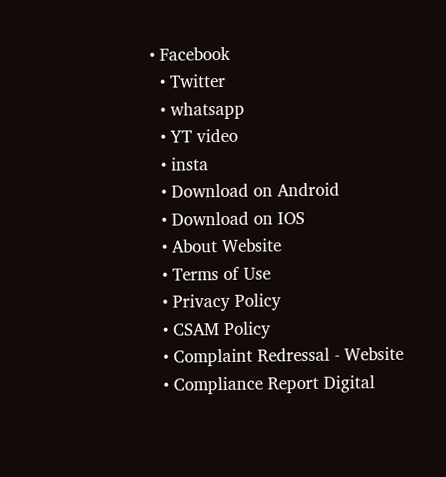• Facebook
  • Twitter
  • whatsapp
  • YT video
  • insta
  • Download on Android
  • Download on IOS
  • About Website
  • Terms of Use
  • Privacy Policy
  • CSAM Policy
  • Complaint Redressal - Website
  • Compliance Report Digital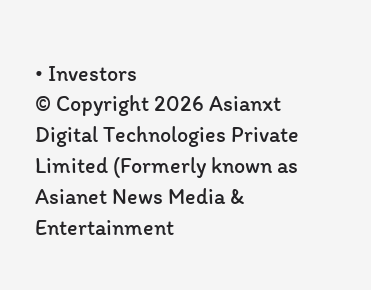• Investors
© Copyright 2026 Asianxt Digital Technologies Private Limited (Formerly known as Asianet News Media & Entertainment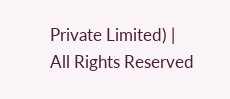Private Limited) | All Rights Reserved